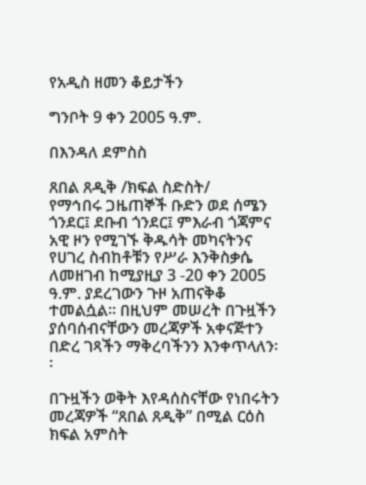የአዲስ ዘመን ቆይታችን

ግንቦት 9 ቀን 2005 ዓ.ም.

በእንዳለ ደምስስ

ጸበል ጸዲቅ /ክፍል ስድስት/
የማኅበሩ ጋዜጠኞች ቡድን ወደ ሰሜን ጎንደር፤ ደቡብ ጎንደር፤ ምእራብ ጎጃምና አዊ ዞን የሚገኙ ቅዱሳት መካናትንና የሀገረ ስብከቶቹን የሥራ እንቅስቃሴ ለመዘገብ ከሚያዚያ 3 -20 ቀን 2005 ዓ.ም. ያደረገውን ጉዞ አጠናቅቆ ተመልሷል፡፡ በዚህም መሠረት በጉዟችን ያሰባሰብናቸውን መረጃዎች አቀናጅተን በድረ ገጻችን ማቅረባችንን እንቀጥላለን፡፡

በጉዟችን ወቅት እየዳሰስናቸው የነበሩትን መረጃዎች “ጸበል ጸዲቅ” በሚል ርዕስ ክፍል አምስት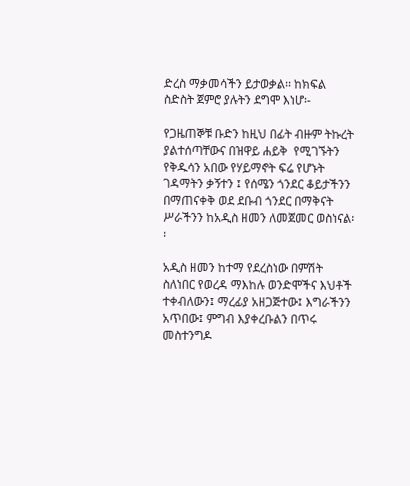ድረስ ማቃመሳችን ይታወቃል፡፡ ከክፍል ስድስት ጀምሮ ያሉትን ደግሞ እነሆ፡-

የጋዜጠኞቹ ቡድን ከዚህ በፊት ብዙም ትኩረት ያልተሰጣቸውና በዝዋይ ሐይቅ  የሚገኙትን የቅዱሳን አበው የሃይማኖት ፍሬ የሆኑት ገዳማትን ቃኝተን ፤ የሰሜን ጎንደር ቆይታችንን በማጠናቀቅ ወደ ደቡብ ጎንደር በማቅናት ሥራችንን ከአዲስ ዘመን ለመጀመር ወስነናል፡፡

አዲስ ዘመን ከተማ የደረስነው በምሽት ስለነበር የወረዳ ማእከሉ ወንድሞችና እህቶች ተቀብለውን፤ ማረፊያ አዘጋጅተው፤ እግራችንን አጥበው፤ ምግብ እያቀረቡልን በጥሩ መስተንግዶ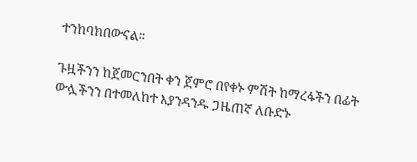ተንከባክበውናል፡፡

ጉዟችንን ከጀመርንበት ቀን ጀምሮ በየቀኑ ምሽት ከማረፋችን በፊት ውሏችንን በተመለከተ እያንዳንዱ ጋዜጠኛ ለቡድኑ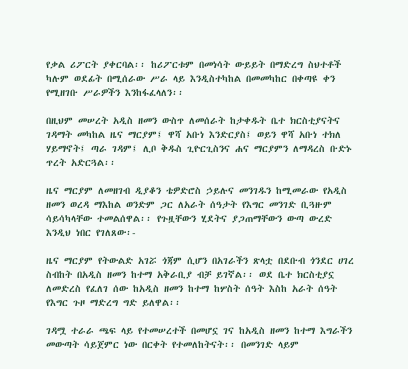የቃል ሪፖርት ያቀርባል፡፡ ከሪፖርቱም በመነሳት ውይይት በማድረግ ስህተቶች ካሉም ወደፊት በሚሰራው ሥራ ላይ እንዲስተካከል በመመካከር በቀጣዩ ቀን የሚዘገቡ ሥራዎችን እንከፋፈላለን፡፡

በዚህም መሠረት አዲስ ዘመን ውስጥ ለመሰራት ከታቀዱት ቤተ ክርስቲያናትና ገዳማት መካከል ዜና ማርያም፤ ዋሻ አቡነ እንድርያስ፤ ወይን ዋሻ አቡነ ተክለ ሃይማኖት፤ ጣራ ገዳም፤ ሊቦ ቅዱስ ጊዮርጊስንና ሐና ማርያምን ለማዳረስ ቡድኑ ጥረት አድርጓል፡፡

ዜና ማርያም ለመዘገብ ዲያቆን ቴዎድሮስ ኃይሉና መንገዱን ከሚመራው የአዲስ ዘመን ወረዳ ማእከል ወንድም ጋር ለአራት ሰዓታት የእግር መንገድ ቢጓዙም ሳይሳካላቸው ተመልሰዋል፡፡ የጉዟቸውን ሂደትና ያጋጠማቸውን ውጣ ውረድ እንዲህ ነበር የገለጸው፡-

ዜና ማርያም የትውልድ አገሯ ጎጃም ሲሆን በአገራችን ጽላቷ በደቡብ ጎንደር ሀገረ ስብከት በአዲስ ዘመን ከተማ አቅራቢያ ብቻ ይገኛል፡፡ ወደ ቤተ ክርስቲያኗ ለመድረስ የፈለገ ሰው ከአዲስ ዘመን ከተማ ከሦስት ሰዓት እስከ አራት ሰዓት የእግር ጉዞ ማድረግ ግድ ይለዋል፡፡

ገዳሟ ተራራ ጫፍ ላይ የተመሠረተች በመሆኗ ገና ከአዲስ ዘመን ከተማ እግራችን መውጣት ሳይጀምር ነው በርቀት የተመለከትናት፡፡ በመንገድ ላይም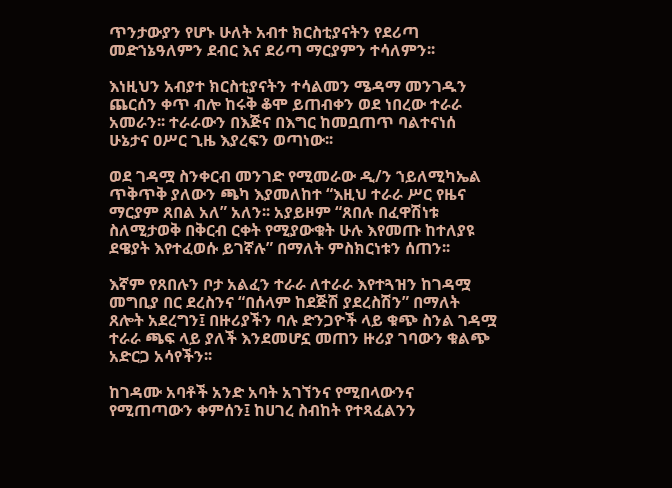ጥንታውያን የሆኑ ሁለት አብተ ክርስቲያናትን የደሪጣ መድኀኔዓለምን ደብር እና ደሪጣ ማርያምን ተሳለምን፡፡

እነዚህን አብያተ ክርስቲያናትን ተሳልመን ሜዳማ መንገዱን ጨርሰን ቀጥ ብሎ ከሩቅ ቆሞ ይጠብቀን ወደ ነበረው ተራራ አመራን፡፡ ተራራውን በእጅና በእግር ከመቧጠጥ ባልተናነሰ ሁኔታና ዐሥር ጊዜ እያረፍን ወጣነው፡፡

ወደ ገዳሟ ስንቀርብ መንገድ የሚመራው ዲ/ን ኀይለሚካኤል ጥቅጥቅ ያለውን ጫካ እያመለከተ “እዚህ ተራራ ሥር የዜና ማርያም ጸበል አለ” አለን፡፡ አያይዞም “ጸበሉ በፈዋሽነቱ ስለሚታወቅ በቅርብ ርቀት የሚያውቁት ሁሉ እየመጡ ከተለያዩ ደዌያት እየተፈወሱ ይገኛሉ” በማለት ምስክርነቱን ሰጠን፡፡

እኛም የጸበሉን ቦታ አልፈን ተራራ ለተራራ እየተጓዝን ከገዳሟ መግቢያ በር ደረስንና “በሰላም ከደጅሽ ያደረስሽን” በማለት ጸሎት አደረግን፤ በዙሪያችን ባሉ ድንጋዮች ላይ ቁጭ ስንል ገዳሟ ተራራ ጫፍ ላይ ያለች እንደመሆኗ መጠን ዙሪያ ገባውን ቁልጭ አድርጋ አሳየችን፡፡

ከገዳሙ አባቶች አንድ አባት አገኘንና የሚበላውንና የሚጠጣውን ቀምሰን፤ ከሀገረ ስብከት የተጻፈልንን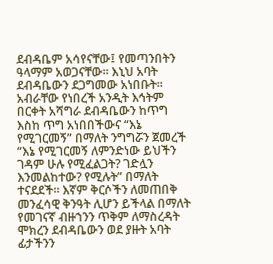ደብዳቤም አሳየናቸው፤ የመጣንበትን ዓላማም አወጋናቸው፡፡ እኒህ አባት ደብዳቤውን ደጋግመው አነበቡት፡፡ አብራቸው የነበረች አንዲት እኅትም በርቀት አሻግራ ደብዳቤውን ከጥግ እስከ ጥግ አነበበችውና “እኔ የሚገርመኝ” በማለት ንግግሯን ጀመረች “እኔ የሚገርመኝ ለምንድነው ይህችን ገዳም ሁሉ የሚፈልጋት? ገድሏን እንመልከተው? የሚሉት” በማለት ተናደደች፡፡ እኛም ቅርሶችን ለመጠበቅ መንፈሳዊ ቅንዓት ሊሆን ይችላል በማለት የመገናኛ ብዙኀንን ጥቅም ለማስረዳት ሞክረን ደብዳቤውን ወደ ያዙት አባት ፊታችንን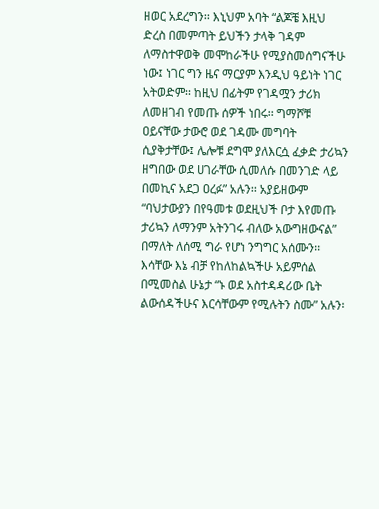ዘወር አደረግን፡፡ እኒህም አባት “ልጆቼ እዚህ ድረስ በመምጣት ይህችን ታላቅ ገዳም ለማስተዋወቅ መሞከራችሁ የሚያስመሰግናችሁ ነው፤ ነገር ግን ዜና ማርያም እንዲህ ዓይነት ነገር አትወድም፡፡ ከዚህ በፊትም የገዳሟን ታሪክ ለመዘገብ የመጡ ሰዎች ነበሩ፡፡ ግማሾቹ ዐይናቸው ታውሮ ወደ ገዳሙ መግባት ሲያቅታቸው፤ ሌሎቹ ደግሞ ያለእርሷ ፈቃድ ታሪኳን ዘግበው ወደ ሀገራቸው ሲመለሱ በመንገድ ላይ በመኪና አደጋ ዐረፉ” አሉን፡፡ አያይዘውም “ባህታውያን በየዓመቱ ወደዚህች ቦታ እየመጡ ታሪኳን ለማንም አትንገሩ ብለው አውግዘውናል” በማለት ለሰሚ ግራ የሆነ ንግግር አሰሙን፡፡ እሳቸው እኔ ብቻ የከለከልኳችሁ አይምሰል በሚመስል ሁኔታ “ኑ ወደ አስተዳዳሪው ቤት ልውሰዳችሁና እርሳቸውም የሚሉትን ስሙ” አሉን፡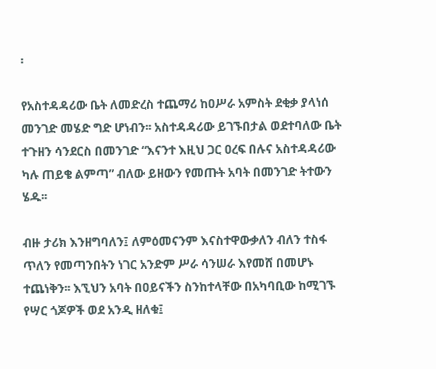፡

የአስተዳዳሪው ቤት ለመድረስ ተጨማሪ ከዐሥራ አምስት ደቂቃ ያላነሰ መንገድ መሄድ ግድ ሆነብን፡፡ አስተዳዳሪው ይገኙበታል ወደተባለው ቤት ተጉዘን ሳንደርስ በመንገድ “እናንተ እዚህ ጋር ዐረፍ በሉና አስተዳዳሪው ካሉ ጠይቄ ልምጣ” ብለው ይዘውን የመጡት አባት በመንገድ ትተውን ሄዱ፡፡

ብዙ ታሪክ እንዘግባለን፤ ለምዕመናንም እናስተዋውቃለን ብለን ተስፋ ጥለን የመጣንበትን ነገር አንድም ሥራ ሳንሠራ እየመሸ በመሆኑ ተጨነቅን፡፡ እኚህን አባት በዐይናችን ስንከተላቸው በአካባቢው ከሚገኙ የሣር ጎጆዎች ወደ አንዲ ዘለቁ፤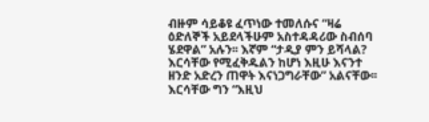ብዙም ሳይቆዩ ፈጥነው ተመለሱና “ዛሬ ዕድለኞች አይደላችሁም አስተዳዳሪው ስብሰባ ሄደዋል” አሉን፡፡ እኛም “ታዲያ ምን ይሻላል? እርሳቸው የሚፈቅዱልን ከሆነ እዚሁ እናንተ ዘንድ አድረን ጠዋት እናነጋግራቸው” አልናቸው፡፡ እርሳቸው ግን “እዚህ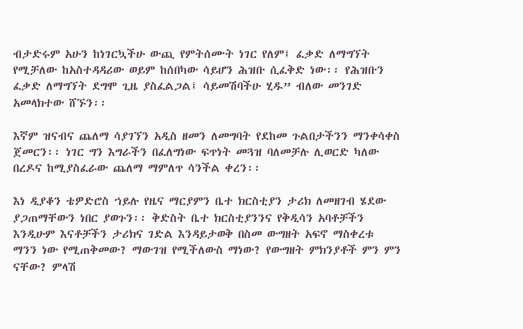ብታድሩም አሁን ከነገርኳችሁ ውጪ የምትሰሙት ነገር የለም፤ ፈቃድ ለማግኘት የሚቻለው ከአስተዳዳሪው ወይም ከሰበካው ሳይሆን ሕዝቡ ሲፈቅድ ነው፡፡ የሕዝቡን ፈቃድ ለማግኘት ደግሞ ጊዜ ያስፈልጋል፤ ሳይመሽባችሁ ሂዱ” ብለው መንገድ አመላክተው ሸኙን፡፡

እኛም ዝናብና ጨለማ ሳያገኘን አዲስ ዘመን ለመግባት የደከመ ጉልበታችንን ማንቀሳቀስ ጀመርን፡፡ ነገር ግን እግራችን በፈለግነው ፍጥነት መጓዝ ባለመቻሉ ሊወርድ ካለው በረዶና ከሚያስፈራው ጨለማ ማምለጥ ሳንችል ቀረን፡፡

እነ ዲያቆን ቴዎድሮስ ኀይሉ የዜና ማርያምን ቤተ ክርስቲያን ታሪክ ለመዘገብ ሄደው ያጋጠማቸውን ነበር ያወጉን፡፡ ቅድስት ቤተ ክርስቲያንንና የቅዲሳን አባቶቻችን እንዲሁም እናቶቻችን ታሪክና ገድል እንዳይታወቅ በስመ ውግዘት አፍኖ ማስቀረቱ ማንን ነው የሚጠቅመው? ማውገዝ የሚችለውስ ማነው? የውግዘት ምክንያቶች ምን ምን ናቸው? ምላሽ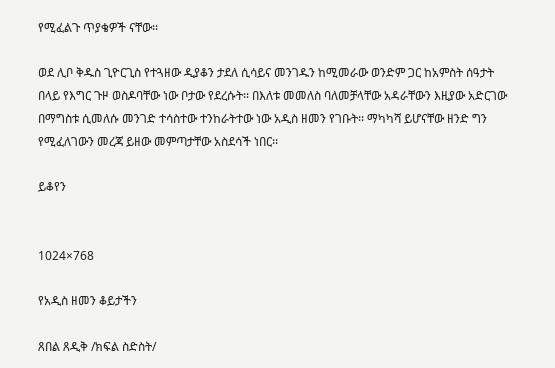የሚፈልጉ ጥያቄዎች ናቸው፡፡

ወደ ሊቦ ቅዱስ ጊዮርጊስ የተጓዘው ዲያቆን ታደለ ሲሳይና መንገዱን ከሚመራው ወንድም ጋር ከአምስት ሰዓታት በላይ የእግር ጉዞ ወስዶባቸው ነው ቦታው የደረሱት፡፡ በእለቱ መመለስ ባለመቻላቸው አዳራቸውን እዚያው አድርገው በማግስቱ ሲመለሱ መንገድ ተሳስተው ተንከራትተው ነው አዲስ ዘመን የገቡት፡፡ ማካካሻ ይሆናቸው ዘንድ ግን የሚፈለገውን መረጃ ይዘው መምጣታቸው አስደሳች ነበር፡፡

ይቆየን


1024×768

የአዲስ ዘመን ቆይታችን

ጸበል ጸዲቅ /ክፍል ስድስት/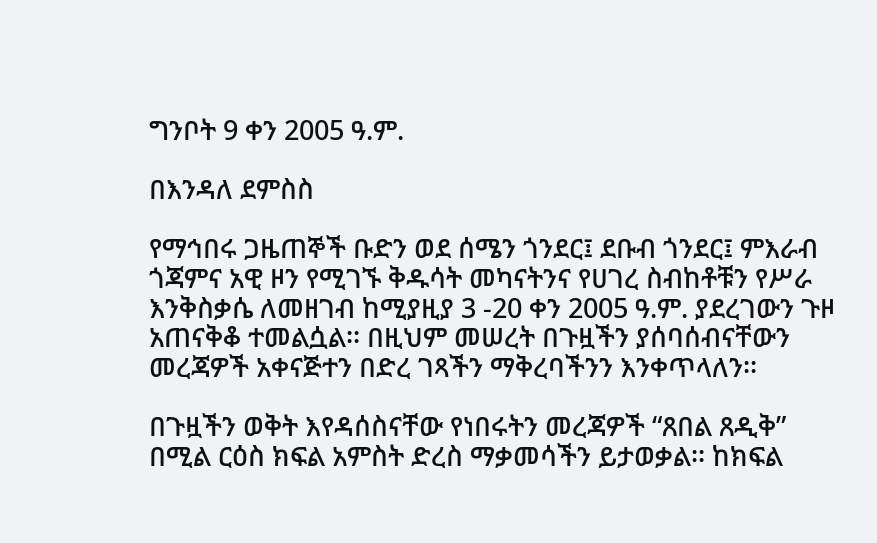ግንቦት 9 ቀን 2005 ዓ.ም.

በእንዳለ ደምስስ

የማኅበሩ ጋዜጠኞች ቡድን ወደ ሰሜን ጎንደር፤ ደቡብ ጎንደር፤ ምእራብ ጎጃምና አዊ ዞን የሚገኙ ቅዱሳት መካናትንና የሀገረ ስብከቶቹን የሥራ እንቅስቃሴ ለመዘገብ ከሚያዚያ 3 -20 ቀን 2005 ዓ.ም. ያደረገውን ጉዞ አጠናቅቆ ተመልሷል፡፡ በዚህም መሠረት በጉዟችን ያሰባሰብናቸውን መረጃዎች አቀናጅተን በድረ ገጻችን ማቅረባችንን እንቀጥላለን፡፡

በጉዟችን ወቅት እየዳሰስናቸው የነበሩትን መረጃዎች “ጸበል ጸዲቅ” በሚል ርዕስ ክፍል አምስት ድረስ ማቃመሳችን ይታወቃል፡፡ ከክፍል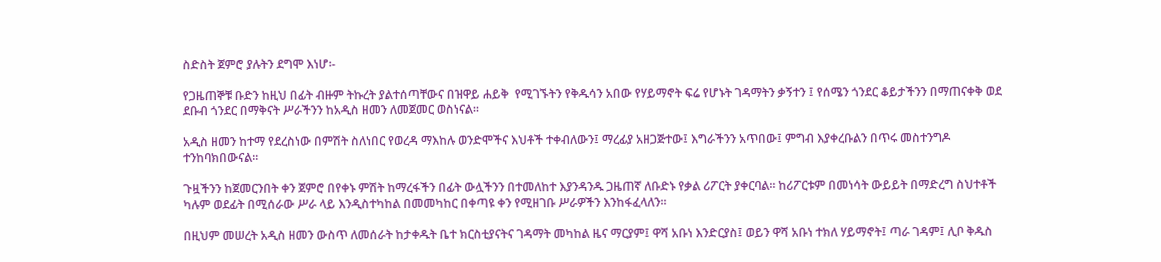ስድስት ጀምሮ ያሉትን ደግሞ እነሆ፡-

የጋዜጠኞቹ ቡድን ከዚህ በፊት ብዙም ትኩረት ያልተሰጣቸውና በዝዋይ ሐይቅ  የሚገኙትን የቅዱሳን አበው የሃይማኖት ፍሬ የሆኑት ገዳማትን ቃኝተን ፤ የሰሜን ጎንደር ቆይታችንን በማጠናቀቅ ወደ ደቡብ ጎንደር በማቅናት ሥራችንን ከአዲስ ዘመን ለመጀመር ወስነናል፡፡

አዲስ ዘመን ከተማ የደረስነው በምሽት ስለነበር የወረዳ ማእከሉ ወንድሞችና እህቶች ተቀብለውን፤ ማረፊያ አዘጋጅተው፤ እግራችንን አጥበው፤ ምግብ እያቀረቡልን በጥሩ መስተንግዶ ተንከባክበውናል፡፡

ጉዟችንን ከጀመርንበት ቀን ጀምሮ በየቀኑ ምሽት ከማረፋችን በፊት ውሏችንን በተመለከተ እያንዳንዱ ጋዜጠኛ ለቡድኑ የቃል ሪፖርት ያቀርባል፡፡ ከሪፖርቱም በመነሳት ውይይት በማድረግ ስህተቶች ካሉም ወደፊት በሚሰራው ሥራ ላይ እንዲስተካከል በመመካከር በቀጣዩ ቀን የሚዘገቡ ሥራዎችን እንከፋፈላለን፡፡

በዚህም መሠረት አዲስ ዘመን ውስጥ ለመሰራት ከታቀዱት ቤተ ክርስቲያናትና ገዳማት መካከል ዜና ማርያም፤ ዋሻ አቡነ እንድርያስ፤ ወይን ዋሻ አቡነ ተክለ ሃይማኖት፤ ጣራ ገዳም፤ ሊቦ ቅዱስ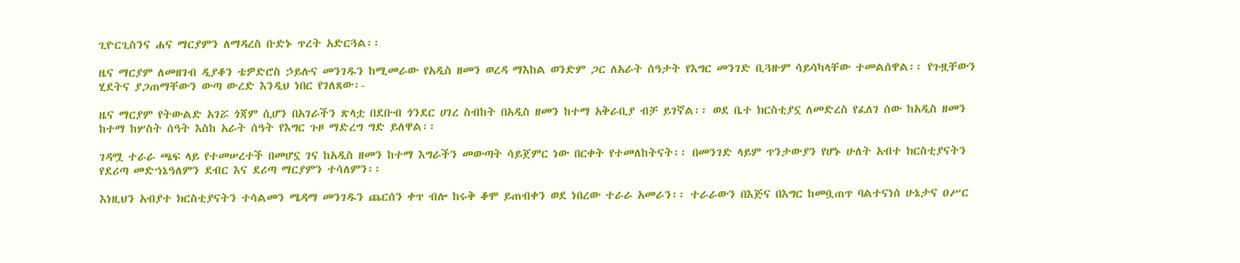ጊዮርጊስንና ሐና ማርያምን ለማዳረስ ቡድኑ ጥረት አድርጓል፡፡

ዜና ማርያም ለመዘገብ ዲያቆን ቴዎድሮስ ኃይሉና መንገዱን ከሚመራው የአዲስ ዘመን ወረዳ ማእከል ወንድም ጋር ለአራት ሰዓታት የእግር መንገድ ቢጓዙም ሳይሳካላቸው ተመልሰዋል፡፡ የጉዟቸውን ሂደትና ያጋጠማቸውን ውጣ ውረድ እንዲህ ነበር የገለጸው፡-

ዜና ማርያም የትውልድ አገሯ ጎጃም ሲሆን በአገራችን ጽላቷ በደቡብ ጎንደር ሀገረ ስብከት በአዲስ ዘመን ከተማ አቅራቢያ ብቻ ይገኛል፡፡ ወደ ቤተ ክርስቲያኗ ለመድረስ የፈለገ ሰው ከአዲስ ዘመን ከተማ ከሦስት ሰዓት እስከ አራት ሰዓት የእግር ጉዞ ማድረግ ግድ ይለዋል፡፡

ገዳሟ ተራራ ጫፍ ላይ የተመሠረተች በመሆኗ ገና ከአዲስ ዘመን ከተማ እግራችን መውጣት ሳይጀምር ነው በርቀት የተመለከትናት፡፡ በመንገድ ላይም ጥንታውያን የሆኑ ሁለት አብተ ክርስቲያናትን የደሪጣ መድኀኔዓለምን ደብር እና ደሪጣ ማርያምን ተሳለምን፡፡

እነዚህን አብያተ ክርስቲያናትን ተሳልመን ሜዳማ መንገዱን ጨርሰን ቀጥ ብሎ ከሩቅ ቆሞ ይጠብቀን ወደ ነበረው ተራራ አመራን፡፡ ተራራውን በእጅና በእግር ከመቧጠጥ ባልተናነሰ ሁኔታና ዐሥር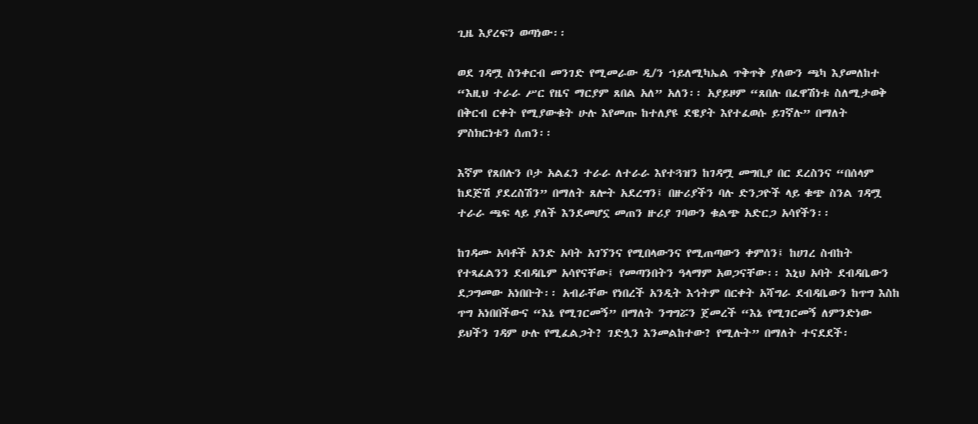ጊዜ እያረፍን ወጣነው፡፡

ወደ ገዳሟ ስንቀርብ መንገድ የሚመራው ዲ/ን ኀይለሚካኤል ጥቅጥቅ ያለውን ጫካ እያመለከተ “እዚህ ተራራ ሥር የዜና ማርያም ጸበል አለ” አለን፡፡ አያይዞም “ጸበሉ በፈዋሽነቱ ስለሚታወቅ በቅርብ ርቀት የሚያውቁት ሁሉ እየመጡ ከተለያዩ ደዌያት እየተፈወሱ ይገኛሉ” በማለት ምስክርነቱን ሰጠን፡፡

እኛም የጸበሉን ቦታ አልፈን ተራራ ለተራራ እየተጓዝን ከገዳሟ መግቢያ በር ደረስንና “በሰላም ከደጅሽ ያደረስሽን” በማለት ጸሎት አደረግን፤ በዙሪያችን ባሉ ድንጋዮች ላይ ቁጭ ስንል ገዳሟ ተራራ ጫፍ ላይ ያለች እንደመሆኗ መጠን ዙሪያ ገባውን ቁልጭ አድርጋ አሳየችን፡፡

ከገዳሙ አባቶች አንድ አባት አገኘንና የሚበላውንና የሚጠጣውን ቀምሰን፤ ከሀገረ ስብከት የተጻፈልንን ደብዳቤም አሳየናቸው፤ የመጣንበትን ዓላማም አወጋናቸው፡፡ እኒህ አባት ደብዳቤውን ደጋግመው አነበቡት፡፡ አብራቸው የነበረች አንዲት እኅትም በርቀት አሻግራ ደብዳቤውን ከጥግ እስከ ጥግ አነበበችውና “እኔ የሚገርመኝ” በማለት ንግግሯን ጀመረች “እኔ የሚገርመኝ ለምንድነው ይህችን ገዳም ሁሉ የሚፈልጋት? ገድሏን እንመልከተው? የሚሉት” በማለት ተናደደች፡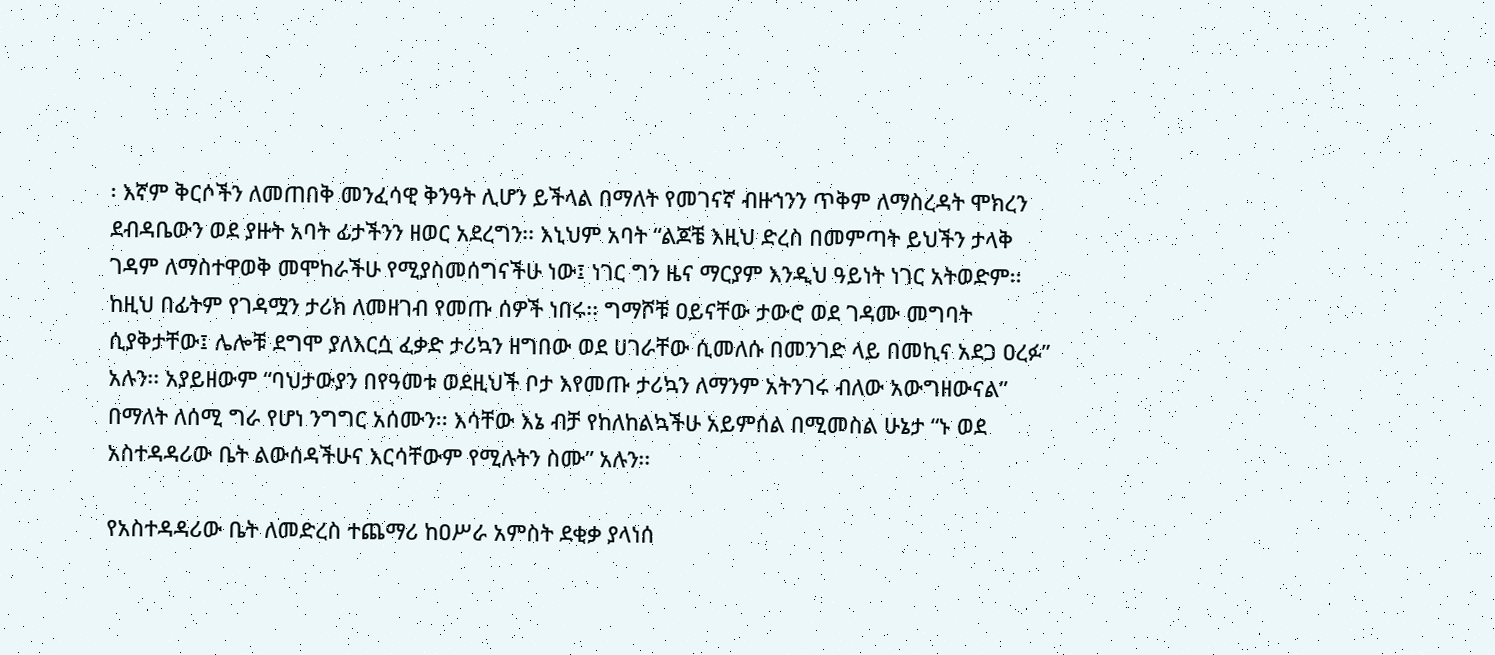፡ እኛም ቅርሶችን ለመጠበቅ መንፈሳዊ ቅንዓት ሊሆን ይችላል በማለት የመገናኛ ብዙኀንን ጥቅም ለማስረዳት ሞክረን ደብዳቤውን ወደ ያዙት አባት ፊታችንን ዘወር አደረግን፡፡ እኒህም አባት “ልጆቼ እዚህ ድረስ በመምጣት ይህችን ታላቅ ገዳም ለማስተዋወቅ መሞከራችሁ የሚያስመሰግናችሁ ነው፤ ነገር ግን ዜና ማርያም እንዲህ ዓይነት ነገር አትወድም፡፡ ከዚህ በፊትም የገዳሟን ታሪክ ለመዘገብ የመጡ ሰዎች ነበሩ፡፡ ግማሾቹ ዐይናቸው ታውሮ ወደ ገዳሙ መግባት ሲያቅታቸው፤ ሌሎቹ ደግሞ ያለእርሷ ፈቃድ ታሪኳን ዘግበው ወደ ሀገራቸው ሲመለሱ በመንገድ ላይ በመኪና አደጋ ዐረፉ” አሉን፡፡ አያይዘውም “ባህታውያን በየዓመቱ ወደዚህች ቦታ እየመጡ ታሪኳን ለማንም አትንገሩ ብለው አውግዘውናል” በማለት ለሰሚ ግራ የሆነ ንግግር አሰሙን፡፡ እሳቸው እኔ ብቻ የከለከልኳችሁ አይምሰል በሚመስል ሁኔታ “ኑ ወደ አስተዳዳሪው ቤት ልውሰዳችሁና እርሳቸውም የሚሉትን ስሙ” አሉን፡፡

የአስተዳዳሪው ቤት ለመድረስ ተጨማሪ ከዐሥራ አምስት ደቂቃ ያላነሰ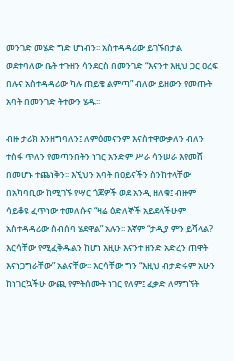መንገድ መሄድ ግድ ሆነብን፡፡ አስተዳዳሪው ይገኙበታል ወደተባለው ቤት ተጉዘን ሳንደርስ በመንገድ “እናንተ እዚህ ጋር ዐረፍ በሉና አስተዳዳሪው ካሉ ጠይቄ ልምጣ” ብለው ይዘውን የመጡት አባት በመንገድ ትተውን ሄዱ፡፡

ብዙ ታሪክ እንዘግባለን፤ ለምዕመናንም እናስተዋውቃለን ብለን ተስፋ ጥለን የመጣንበትን ነገር አንድም ሥራ ሳንሠራ እየመሸ በመሆኑ ተጨነቅን፡፡ እኚህን አባት በዐይናችን ስንከተላቸው በአካባቢው ከሚገኙ የሣር ጎጆዎች ወደ አንዲ ዘለቁ፤ ብዙም ሳይቆዩ ፈጥነው ተመለሱና “ዛሬ ዕድለኞች አይደላችሁም አስተዳዳሪው ስብሰባ ሄደዋል” አሉን፡፡ እኛም “ታዲያ ምን ይሻላል? እርሳቸው የሚፈቅዱልን ከሆነ እዚሁ እናንተ ዘንድ አድረን ጠዋት እናነጋግራቸው” አልናቸው፡፡ እርሳቸው ግን “እዚህ ብታድሩም አሁን ከነገርኳችሁ ውጪ የምትሰሙት ነገር የለም፤ ፈቃድ ለማግኘት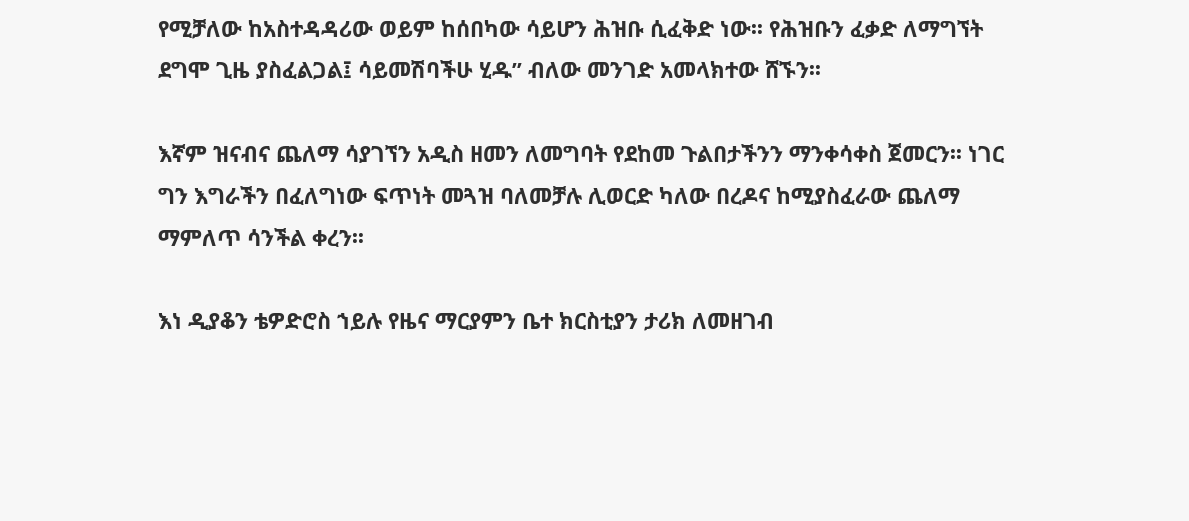የሚቻለው ከአስተዳዳሪው ወይም ከሰበካው ሳይሆን ሕዝቡ ሲፈቅድ ነው፡፡ የሕዝቡን ፈቃድ ለማግኘት ደግሞ ጊዜ ያስፈልጋል፤ ሳይመሽባችሁ ሂዱ” ብለው መንገድ አመላክተው ሸኙን፡፡

እኛም ዝናብና ጨለማ ሳያገኘን አዲስ ዘመን ለመግባት የደከመ ጉልበታችንን ማንቀሳቀስ ጀመርን፡፡ ነገር ግን እግራችን በፈለግነው ፍጥነት መጓዝ ባለመቻሉ ሊወርድ ካለው በረዶና ከሚያስፈራው ጨለማ ማምለጥ ሳንችል ቀረን፡፡

እነ ዲያቆን ቴዎድሮስ ኀይሉ የዜና ማርያምን ቤተ ክርስቲያን ታሪክ ለመዘገብ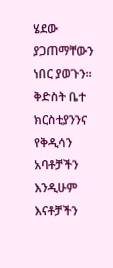ሄደው ያጋጠማቸውን ነበር ያወጉን፡፡ ቅድስት ቤተ ክርስቲያንንና የቅዲሳን አባቶቻችን እንዲሁም እናቶቻችን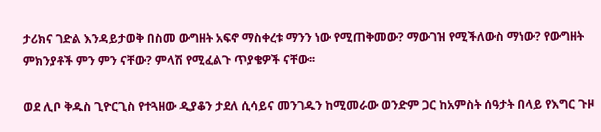ታሪክና ገድል እንዳይታወቅ በስመ ውግዘት አፍኖ ማስቀረቱ ማንን ነው የሚጠቅመው? ማውገዝ የሚችለውስ ማነው? የውግዘት ምክንያቶች ምን ምን ናቸው? ምላሽ የሚፈልጉ ጥያቄዎች ናቸው፡፡

ወደ ሊቦ ቅዱስ ጊዮርጊስ የተጓዘው ዲያቆን ታደለ ሲሳይና መንገዱን ከሚመራው ወንድም ጋር ከአምስት ሰዓታት በላይ የእግር ጉዞ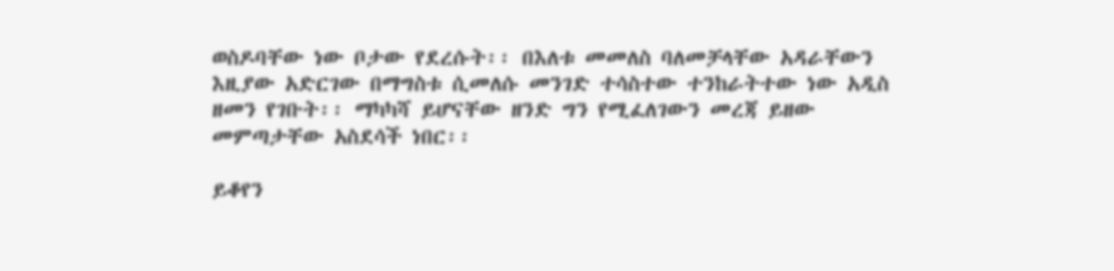ወስዶባቸው ነው ቦታው የደረሱት፡፡ በእለቱ መመለስ ባለመቻላቸው አዳራቸውን እዚያው አድርገው በማግስቱ ሲመለሱ መንገድ ተሳስተው ተንከራትተው ነው አዲስ ዘመን የገቡት፡፡ ማካካሻ ይሆናቸው ዘንድ ግን የሚፈለገውን መረጃ ይዘው መምጣታቸው አስደሳች ነበር፡፡

ይቆየን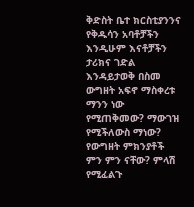ቅድስት ቤተ ክርስቲያንንና የቅዱሳን አባቶቻችን እንዲሁም እናቶቻችን ታሪክና ገድል እንዳይታወቅ በስመ ውግዘት አፍኖ ማስቀረቱ ማንን ነው የሚጠቅመው? ማውገዝ የሚችለውስ ማነው? የውግዘት ምክንያቶች ምን ምን ናቸው? ምላሽ የሚፈልጉ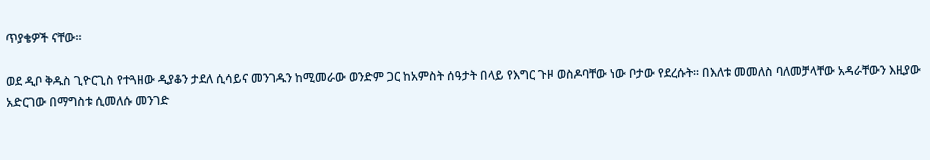ጥያቄዎች ናቸው፡፡

ወደ ዲቦ ቅዱስ ጊዮርጊስ የተጓዘው ዲያቆን ታደለ ሲሳይና መንገዱን ከሚመራው ወንድም ጋር ከአምስት ሰዓታት በላይ የእግር ጉዞ ወስዶባቸው ነው ቦታው የደረሱት፡፡ በእለቱ መመለስ ባለመቻላቸው አዳራቸውን እዚያው አድርገው በማግስቱ ሲመለሱ መንገድ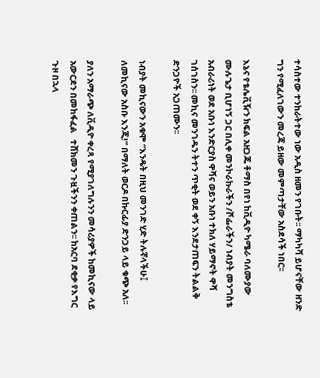ተሳስተው ተንከራትተው ነው አዲስ ዘመን የገቡት፡፡ ማካካሻ ይሆናቸው ዘንድ ግን የሚፈለገውን መረጃ ይዘው መምጣታቸው አስደሳች ነበር፡፡

እኔና የቴሌቪዥን ክፍል አዘጋጁ ቶማስ በየነ ከቪዲዮ ካሜራ ባለሙያው ሙሉጌታ ቢሆነኝ ጋር በሊቀ መንኮራኩራችን /ሾፌራችን/ ነብያት መንግስቴ አብራሪነት ወደ አቡነ እንድርያስ ዋሻና ወይን አቡነ ተክለ ሃይማኖት ዋሻ ገሰገስን፡፡ መኪና መንገዱን ትተን ጥቂት ወደ ቀኝ እንደታጠፍን ትልልቅ ድንጋዮች አጋጠሙን፡፡

ነብያት መኪናውን አቁሞ “እንዴት በዚህ መንገድ ሂድ ትሉኛላችሁ፤ ለመኪናው አስቡ እንጂ!” በማለት ወርዶ በኩርፊያ ድንጋይ ላይ ቁጭ አለ፡፡

ያለን አማራጭ ለቪዲዮ ቀረጻ የሚያገለግሉንን መሳሪያዎች ከመኪናው ላይ አውርደን በመከፋፈል   ተሸክመን ጉዟችንን ቀጠልን፡፡ ከአርባ ደቂቃ የእግር ጉዞ በኋላ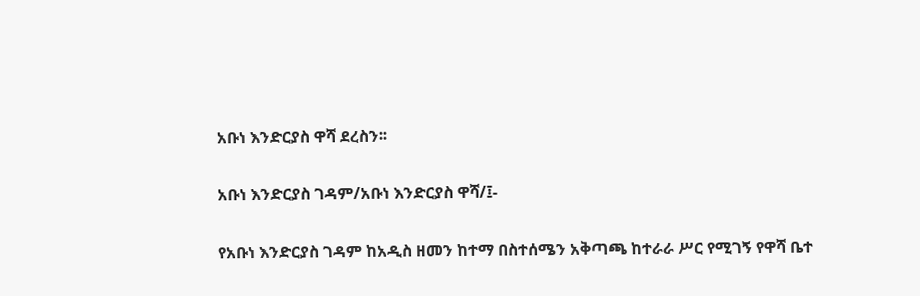አቡነ እንድርያስ ዋሻ ደረስን፡፡

አቡነ እንድርያስ ገዳም/አቡነ እንድርያስ ዋሻ/፤-

የአቡነ እንድርያስ ገዳም ከአዲስ ዘመን ከተማ በስተሰሜን አቅጣጫ ከተራራ ሥር የሚገኝ የዋሻ ቤተ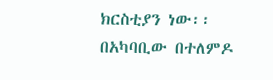ክርስቲያን ነው፡፡ በአካባቢው በተለምዶ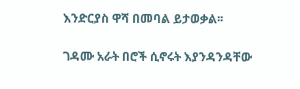እንድርያስ ዋሻ በመባል ይታወቃል፡፡

ገዳሙ አራት በሮች ሲኖሩት እያንዳንዳቸው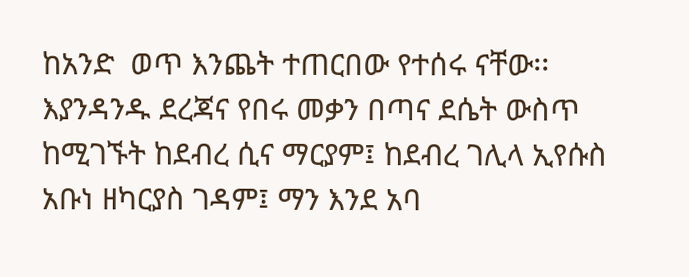ከአንድ  ወጥ እንጨት ተጠርበው የተሰሩ ናቸው፡፡ እያንዳንዱ ደረጃና የበሩ መቃን በጣና ደሴት ውስጥ ከሚገኙት ከደብረ ሲና ማርያም፤ ከደብረ ገሊላ ኢየሱስ አቡነ ዘካርያስ ገዳም፤ ማን እንደ አባ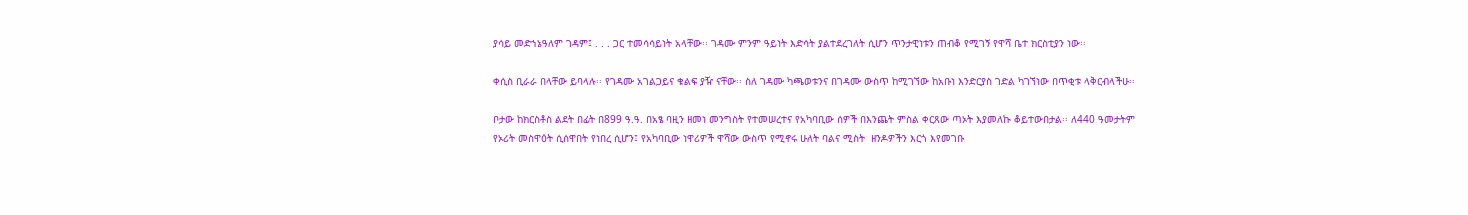ያሳይ መድኀኔዓለም ገዳም፤ . . . ጋር ተመሳሳይነት አላቸው፡፡ ገዳሙ ምንም ዓይነት እድሳት ያልተደረገለት ሲሆን ጥንታዊነቱን ጠብቆ የሚገኝ የዋሻ ቤተ ክርስቲያን ነው፡፡

ቀሲስ ቢራራ በላቸው ይባላሉ፡፡ የገዳሙ አገልጋይና ቁልፍ ያዥ ናቸው፡፡ ስለ ገዳሙ ካጫወቱንና በገዳሙ ውስጥ ከሚገኘው ከአቡነ እንድርያስ ገድል ካገኘነው በጥቂቱ ላቅርብላችሁ፡፡

ቦታው ከክርስቶስ ልደት በፊት በ899 ዓ.ዓ. በአፄ ባዚን ዘመነ መንግስት የተመሠረተና የአካባቢው ሰዎች በእንጨት ምስል ቀርጸው ጣኦት እያመለኩ ቆይተውበታል፡፡ ለ440 ዓመታትም የኦሪት መስዋዕት ሲሰዋበት የነበረ ሲሆን፤ የአካባቢው ነዋሪዎች ዋሻው ውስጥ የሚኖሩ ሁለት ባልና ሚስት  ዘንዶዎችን እርጎ እየመገቡ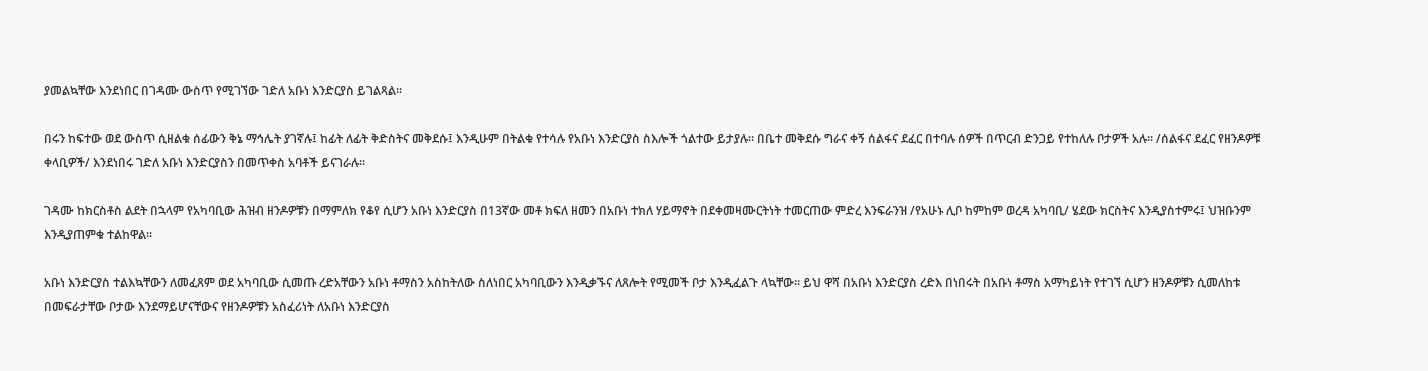ያመልኳቸው እንደነበር በገዳሙ ውስጥ የሚገኘው ገድለ አቡነ እንድርያስ ይገልጻል፡፡

በሩን ከፍተው ወደ ውስጥ ሲዘልቁ ሰፊውን ቅኔ ማኅሌት ያገኛሉ፤ ከፊት ለፊት ቅድስትና መቅደሱ፤ እንዲሁም በትልቁ የተሳሉ የአቡነ እንድርያስ ስእሎች ጎልተው ይታያሉ፡፡ በቤተ መቅደሱ ግራና ቀኝ ሰልፋና ደፈር በተባሉ ሰዎች በጥርብ ድንጋይ የተከለሉ ቦታዎች አሉ፡፡ /ሰልፋና ደፈር የዘንዶዎቹ ቀላቢዎች/ እንደነበሩ ገድለ አቡነ እንድርያስን በመጥቀስ አባቶች ይናገራሉ፡፡

ገዳሙ ከክርስቶስ ልደት በኋላም የአካባቢው ሕዝብ ዘንዶዎቹን በማምለክ የቆየ ሲሆን አቡነ እንድርያስ በ13ኛው መቶ ክፍለ ዘመን በአቡነ ተክለ ሃይማኖት በደቀመዛሙርትነት ተመርጠው ምድረ እንፍራንዝ /የአሁኑ ሊቦ ከምከም ወረዳ አካባቢ/ ሄደው ክርስትና እንዲያስተምሩ፤ ህዝቡንም እንዲያጠምቁ ተልከዋል፡፡

አቡነ እንድርያስ ተልእኳቸውን ለመፈጸም ወደ አካባቢው ሲመጡ ረድአቸውን አቡነ ቶማስን አስከትለው ስለነበር አካባቢውን እንዲቃኙና ለጸሎት የሚመች ቦታ እንዲፈልጉ ላኳቸው፡፡ ይህ ዋሻ በአቡነ እንድርያስ ረድእ በነበሩት በአቡነ ቶማስ አማካይነት የተገኘ ሲሆን ዘንዶዎቹን ሲመለከቱ በመፍራታቸው ቦታው እንደማይሆናቸውና የዘንዶዎቹን አስፈሪነት ለአቡነ እንድርያስ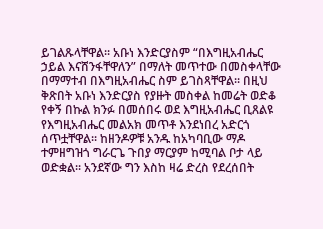ይገልጹላቸዋል፡፡ አቡነ እንድርያስም “በእግዚአብሔር ኃይል እናሸንፋቸዋለን” በማለት መጥተው በመስቀላቸው በማማተብ በእግዚአብሔር ስም ይገስጻቸዋል፡፡ በዚህ ቅጽበት አቡነ እንድርያስ የያዙት መስቀል ከመሬት ወድቆ የቀኝ በኩል ክንፉ በመሰበሩ ወደ እግዚአብሔር ቢጸልዩ የእግዚአብሔር መልአክ መጥቶ እንደነበረ አድርጎ ሰጥቷቸዋል፡፡ ከዘንዶዎቹ አንዱ ከአካባቢው ማዶ ተምዘግዝጎ ግራርጌ ጉበያ ማርያም ከሚባል ቦታ ላይ ወድቋል፡፡ አንደኛው ግን እስከ ዛሬ ድረስ የደረሰበት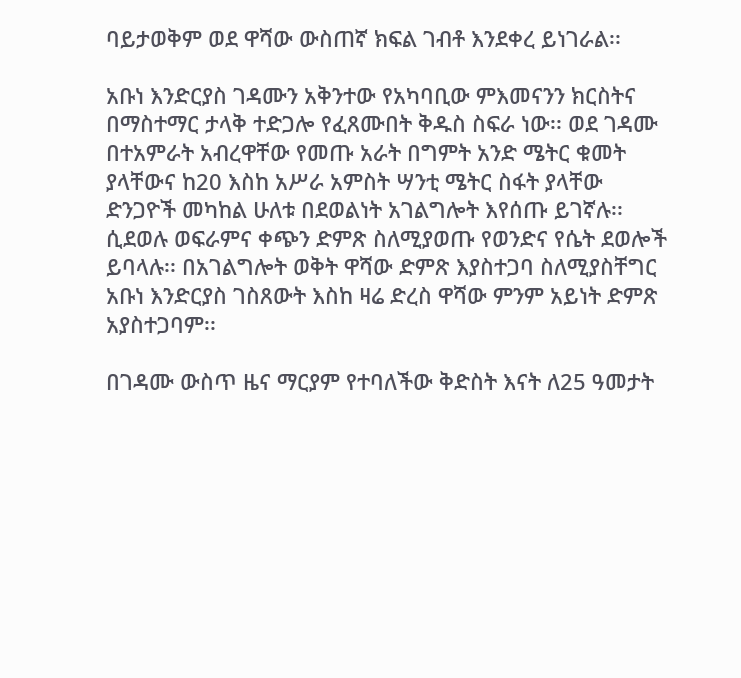ባይታወቅም ወደ ዋሻው ውስጠኛ ክፍል ገብቶ እንደቀረ ይነገራል፡፡

አቡነ እንድርያስ ገዳሙን አቅንተው የአካባቢው ምእመናንን ክርስትና በማስተማር ታላቅ ተድጋሎ የፈጸሙበት ቅዱስ ስፍራ ነው፡፡ ወደ ገዳሙ በተአምራት አብረዋቸው የመጡ አራት በግምት አንድ ሜትር ቁመት ያላቸውና ከ20 እስከ አሥራ አምስት ሣንቲ ሜትር ስፋት ያላቸው ድንጋዮች መካከል ሁለቱ በደወልነት አገልግሎት እየሰጡ ይገኛሉ፡፡ ሲደወሉ ወፍራምና ቀጭን ድምጽ ስለሚያወጡ የወንድና የሴት ደወሎች ይባላሉ፡፡ በአገልግሎት ወቅት ዋሻው ድምጽ እያስተጋባ ስለሚያስቸግር አቡነ እንድርያስ ገስጸውት እስከ ዛሬ ድረስ ዋሻው ምንም አይነት ድምጽ አያስተጋባም፡፡

በገዳሙ ውስጥ ዜና ማርያም የተባለችው ቅድስት እናት ለ25 ዓመታት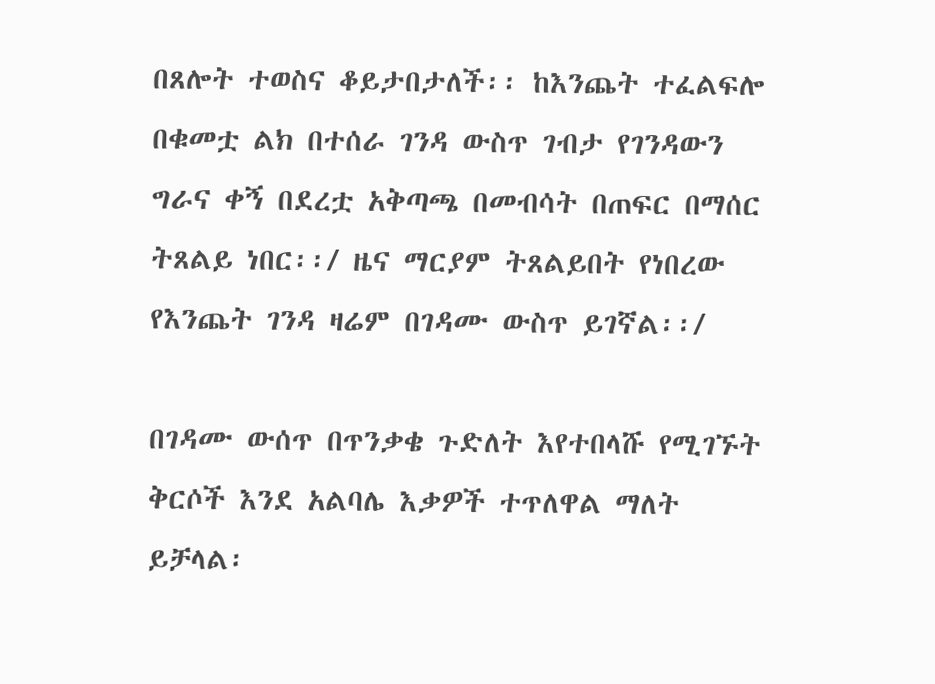በጸሎት ተወስና ቆይታበታለች፡፡ ከእንጨት ተፈልፍሎ በቁመቷ ልክ በተሰራ ገንዳ ውስጥ ገብታ የገንዳውን ግራና ቀኝ በደረቷ አቅጣጫ በመብሳት በጠፍር በማሰር ትጸልይ ነበር፡፡/ ዜና ማርያም ትጸልይበት የነበረው የእንጨት ገንዳ ዛሬም በገዳሙ ውስጥ ይገኛል፡፡/

በገዳሙ ውሰጥ በጥንቃቄ ጉድለት እየተበላሹ የሚገኙት ቅርሶች እንደ አልባሌ እቃዎች ተጥለዋል ማለት ይቻላል፡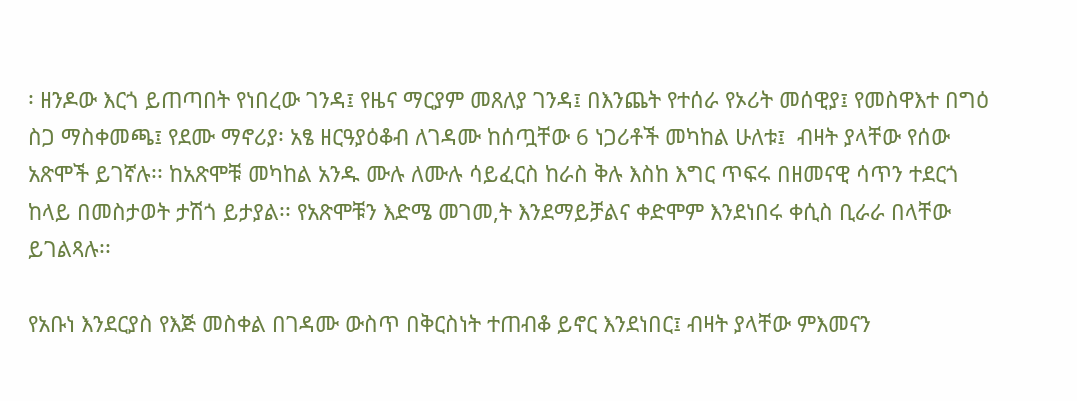፡ ዘንዶው እርጎ ይጠጣበት የነበረው ገንዳ፤ የዜና ማርያም መጸለያ ገንዳ፤ በእንጨት የተሰራ የኦሪት መሰዊያ፤ የመስዋእተ በግዕ ስጋ ማስቀመጫ፤ የደሙ ማኖሪያ፡ አፄ ዘርዓያዕቆብ ለገዳሙ ከሰጧቸው 6 ነጋሪቶች መካከል ሁለቱ፤  ብዛት ያላቸው የሰው አጽሞች ይገኛሉ፡፡ ከአጽሞቹ መካከል አንዱ ሙሉ ለሙሉ ሳይፈርስ ከራስ ቅሉ እስከ እግር ጥፍሩ በዘመናዊ ሳጥን ተደርጎ ከላይ በመስታወት ታሽጎ ይታያል፡፡ የአጽሞቹን እድሜ መገመ,ት እንደማይቻልና ቀድሞም እንደነበሩ ቀሲስ ቢራራ በላቸው ይገልጻሉ፡፡

የአቡነ እንደርያስ የእጅ መስቀል በገዳሙ ውስጥ በቅርስነት ተጠብቆ ይኖር እንደነበር፤ ብዛት ያላቸው ምእመናን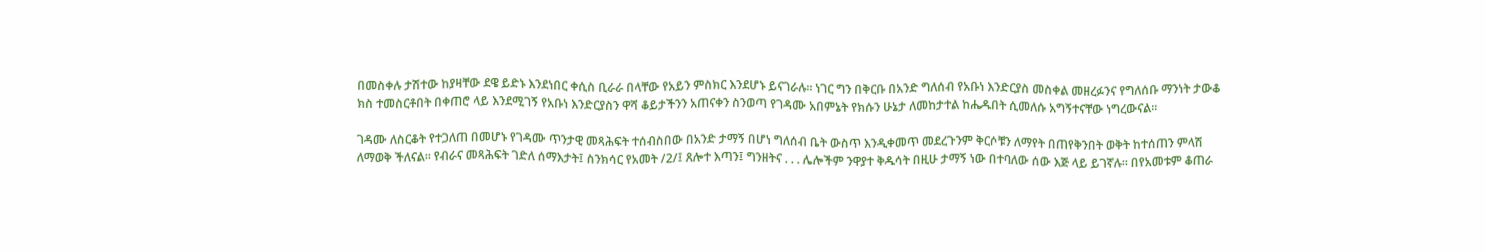በመስቀሉ ታሽተው ከያዛቸው ደዌ ይድኑ እንደነበር ቀሲስ ቢራራ በላቸው የአይን ምስክር እንደሆኑ ይናገራሉ፡፡ ነገር ግን በቅርቡ በአንድ ግለሰብ የአቡነ እንድርያስ መስቀል መዘረፉንና የግለሰቡ ማንነት ታውቆ ክስ ተመስርቶበት በቀጠሮ ላይ እንደሚገኝ የአቡነ እንድርያስን ዋሻ ቆይታችንን አጠናቀን ስንወጣ የገዳሙ አበምኔት የክሱን ሁኔታ ለመከታተል ከሔዱበት ሲመለሱ አግኝተናቸው ነግረውናል፡፡

ገዳሙ ለስርቆት የተጋለጠ በመሆኑ የገዳሙ ጥንታዊ መጻሕፍት ተሰብስበው በአንድ ታማኝ በሆነ ግለሰብ ቤት ውስጥ እንዲቀመጥ መደረጉንም ቅርሶቹን ለማየት በጠየቅንበት ወቅት ከተሰጠን ምላሽ ለማወቅ ችለናል፡፡ የብራና መጻሕፍት ገድለ ሰማእታት፤ ስንክሳር የአመት /2/፤ ጸሎተ እጣን፤ ግንዘትና . . . ሌሎችም ንዋያተ ቅዱሳት በዚሁ ታማኝ ነው በተባለው ሰው እጅ ላይ ይገኛሉ፡፡ በየአመቱም ቆጠራ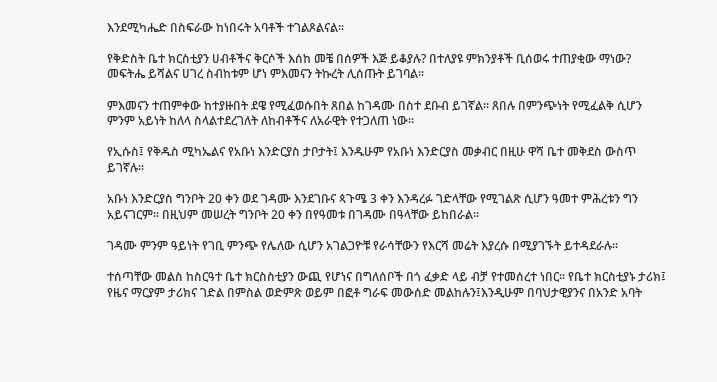እንደሚካሔድ በስፍራው ከነበሩት አባቶች ተገልጾልናል፡፡

የቅድስት ቤተ ክርስቲያን ሀብቶችና ቅርሶች እሰከ መቼ በሰዎች እጅ ይቆያሉ? በተለያዩ ምክንያቶች ቢሰወሩ ተጠያቂው ማነው? መፍትሔ ይሻልና ሀገረ ስብከቱም ሆነ ምእመናን ትኩረት ሊሰጡት ይገባል፡፡

ምእመናን ተጠምቀው ከተያዙበት ደዌ የሚፈወሱበት ጸበል ከገዳሙ በስተ ደቡብ ይገኛል፡፡ ጸበሉ በምንጭነት የሚፈልቅ ሲሆን ምንም አይነት ከለላ ስላልተደረገለት ለከብቶችና ለአራዊት የተጋለጠ ነው፡፡

የኢሱስ፤ የቅዱስ ሚካኤልና የአቡነ እንድርያስ ታቦታት፤ እንዱሁም የአቡነ እንድርያስ መቃብር በዚሁ ዋሻ ቤተ መቅደስ ውስጥ ይገኛሉ፡፡

አቡነ እንድርያስ ግንቦት 20 ቀን ወደ ገዳሙ እንደገቡና ጳጉሜ 3 ቀን እንዳረፉ ገድላቸው የሚገልጽ ሲሆን ዓመተ ምሕረቱን ግን አይናገርም፡፡ በዚህም መሠረት ግንቦት 20 ቀን በየዓመቱ በገዳሙ በዓላቸው ይከበራል፡፡

ገዳሙ ምንም ዓይነት የገቢ ምንጭ የሌለው ሲሆን አገልጋዮቹ የራሳቸውን የእርሻ መሬት እያረሱ በሚያገኙት ይተዳደራሉ፡፡

ተሰጣቸው መልስ ከስርዓተ ቤተ ክርስስቲያን ውጪ የሆነና በግለሰቦች በጎ ፈቃድ ላይ ብቻ የተመሰረተ ነበር፡፡ የቤተ ክርስቲያኑ ታሪክ፤ የዜና ማርያም ታሪክና ገድል በምስል ወድምጽ ወይም በፎቶ ግራፍ መውሰድ መልከሉን፤እንዲሁም በባህታዊያንና በአንድ አባት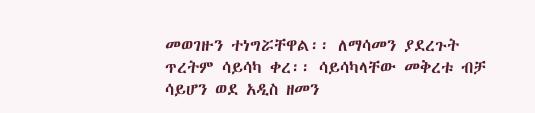መወገዙን ተነግሯቸዋል፡፡ ለማሳመን ያደረጉት ጥረትም ሳይሳካ ቀረ፡፡ ሳይሳካላቸው መቅረቱ ብቻ ሳይሆን ወደ አዲስ ዘመን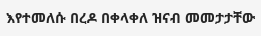እየተመለሱ በረዶ በቀላቀለ ዝናብ መመታታቸው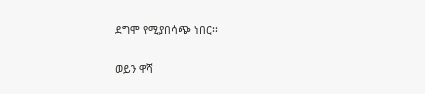ደግሞ የሚያበሳጭ ነበር፡፡

ወይን ዋሻ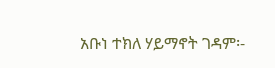አቡነ ተክለ ሃይማኖት ገዳም፡-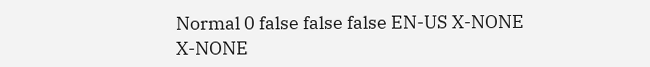Normal 0 false false false EN-US X-NONE X-NONE